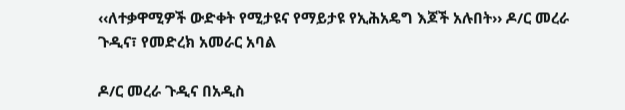‹‹ለተቃዋሚዎች ውድቀት የሚታዩና የማይታዩ የኢሕአዴግ እጆች አሉበት›› ዶ/ር መረራ ጉዲና፣ የመድረክ አመራር አባል

ዶ/ር መረራ ጉዲና በአዲስ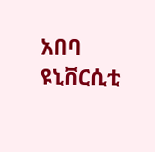አበባ ዩኒቨርሲቲ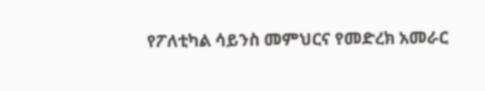የፖለቲካል ሳይንስ መምህርና የመድረክ አመራር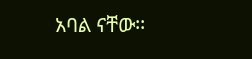አባል ናቸው፡፡